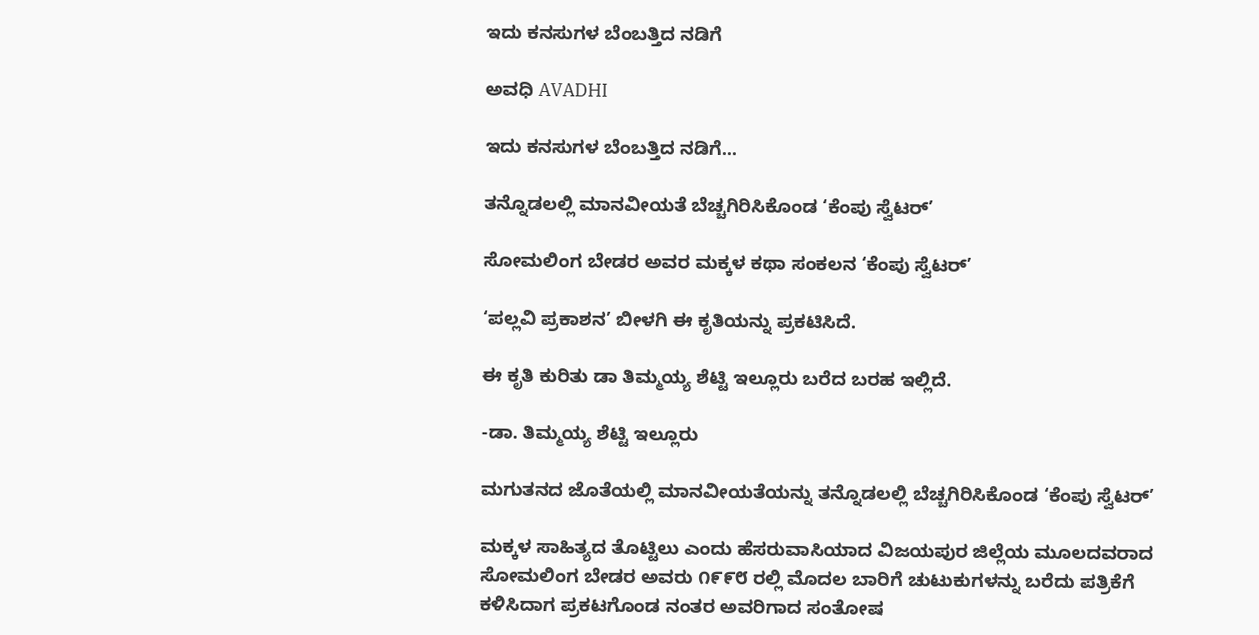ಇದು ಕನಸುಗಳ ಬೆಂಬತ್ತಿದ ನಡಿಗೆ‍

ಅವಧಿ AVADHI

ಇದು ಕನಸುಗಳ ಬೆಂಬತ್ತಿದ ನಡಿಗೆ...

ತನ್ನೊಡಲಲ್ಲಿ ಮಾನವೀಯತೆ ಬೆಚ್ಚಗಿರಿಸಿಕೊಂಡ ‘ಕೆಂಪು ಸ್ವೆಟರ್’

ಸೋಮಲಿಂಗ ಬೇಡರ ಅವರ ಮಕ್ಕಳ ಕಥಾ ಸಂಕಲನ ‘ಕೆಂಪು ಸ್ವೆಟರ್’

‘ಪಲ್ಲವಿ ಪ್ರಕಾಶನ’ ಬೀಳಗಿ ಈ ಕೃತಿಯನ್ನು ಪ್ರಕಟಿಸಿದೆ.

ಈ ಕೃತಿ ಕುರಿತು ಡಾ ತಿಮ್ಮಯ್ಯ ಶೆಟ್ಟಿ ಇಲ್ಲೂರು ಬರೆದ ಬರಹ ಇಲ್ಲಿದೆ.

-ಡಾ. ತಿಮ್ಮಯ್ಯ ಶೆಟ್ಟಿ ಇಲ್ಲೂರು

ಮಗುತನದ ಜೊತೆಯಲ್ಲಿ ಮಾನವೀಯತೆಯನ್ನು ತನ್ನೊಡಲಲ್ಲಿ ಬೆಚ್ಚಗಿರಿಸಿಕೊಂಡ ‘ಕೆಂಪು ಸ್ವೆಟರ್’

ಮಕ್ಕಳ ಸಾಹಿತ್ಯದ ತೊಟ್ಟಿಲು ಎಂದು ಹೆಸರುವಾಸಿಯಾದ ವಿಜಯಪುರ ಜಿಲ್ಲೆಯ ಮೂಲದವರಾದ ಸೋಮಲಿಂಗ ಬೇಡರ ಅವರು ೧೯೯೮ ರಲ್ಲಿ ಮೊದಲ ಬಾರಿಗೆ ಚುಟುಕುಗಳನ್ನು ಬರೆದು ಪತ್ರಿಕೆಗೆ ಕಳಿಸಿದಾಗ ಪ್ರಕಟಗೊಂಡ ನಂತರ ಅವರಿಗಾದ ಸಂತೋಷ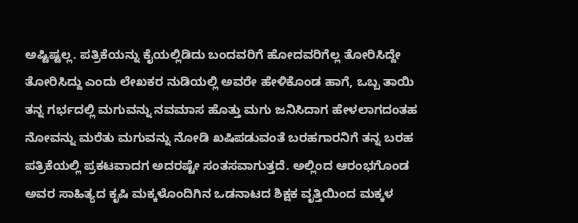ಅಷ್ಟಿಷ್ಟಲ್ಲ. ಪತ್ರಿಕೆಯನ್ನು ಕೈಯಲ್ಲಿಡಿದು ಬಂದವರಿಗೆ ಹೋದವರಿಗೆಲ್ಲ ತೋರಿಸಿದ್ದೇ ತೋರಿಸಿದ್ದು ಎಂದು ಲೇಖಕರ ನುಡಿಯಲ್ಲಿ ಅವರೇ ಹೇಳಿಕೊಂಡ ಹಾಗೆ, ಒಬ್ಬ ತಾಯಿ ತನ್ನ ಗರ್ಭದಲ್ಲಿ ಮಗುವನ್ನು ನವಮಾಸ ಹೊತ್ತು ಮಗು ಜನಿಸಿದಾಗ ಹೇಳಲಾಗದಂತಹ ನೋವನ್ನು ಮರೆತು ಮಗುವನ್ನು ನೋಡಿ ಖಷಿಪಡುವಂತೆ ಬರಹಗಾರನಿಗೆ ತನ್ನ ಬರಹ ಪತ್ರಿಕೆಯಲ್ಲಿ ಪ್ರಕಟವಾದಗ ಅದರಷ್ಟೇ ಸಂತಸವಾಗುತ್ತದೆ. ಅಲ್ಲಿಂದ ಆರಂಭಗೊಂಡ ಅವರ ಸಾಹಿತ್ಯದ ಕೃಷಿ ಮಕ್ಕಳೊಂದಿಗಿನ ಒಡನಾಟದ ಶಿಕ್ಷಕ ವೃತ್ತಿಯಿಂದ ಮಕ್ಕಳ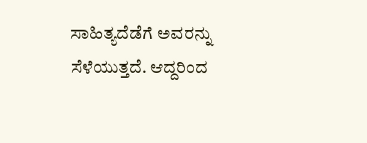ಸಾಹಿತ್ಯದೆಡೆಗೆ ಅವರನ್ನು ಸೆಳೆಯುತ್ತದೆ. ಆದ್ದರಿಂದ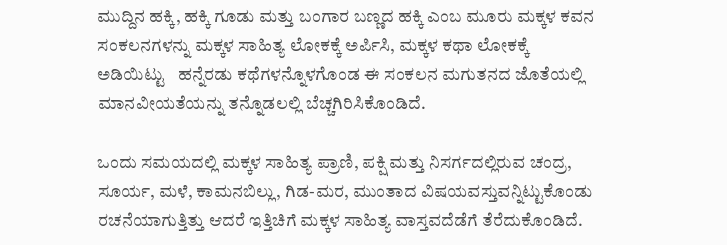ಮುದ್ದಿನ ಹಕ್ಕಿ, ಹಕ್ಕಿ ಗೂಡು ಮತ್ತು ಬಂಗಾರ ಬಣ್ಣದ ಹಕ್ಕಿ ಎಂಬ ಮೂರು ಮಕ್ಕಳ ಕವನ ಸಂಕಲನಗಳನ್ನು ಮಕ್ಕಳ ಸಾಹಿತ್ಯ ಲೋಕಕ್ಕೆ ಅರ್ಪಿಸಿ, ಮಕ್ಕಳ ಕಥಾ ಲೋಕಕ್ಕೆ ಅಡಿಯಿಟ್ಟು   ಹನ್ನೆರಡು ಕಥೆಗಳನ್ನೊಳಗೊಂಡ ಈ ಸಂಕಲನ ಮಗುತನದ ಜೊತೆಯಲ್ಲಿ ಮಾನವೀಯತೆಯನ್ನು ತನ್ನೊಡಲಲ್ಲಿ ಬೆಚ್ಚಗಿರಿಸಿಕೊಂಡಿದೆ.

ಒಂದು ಸಮಯದಲ್ಲಿ ಮಕ್ಕಳ ಸಾಹಿತ್ಯ ಪ್ರಾಣಿ, ಪಕ್ಷಿ ಮತ್ತು ನಿಸರ್ಗದಲ್ಲಿರುವ ಚಂದ್ರ, ಸೂರ್ಯ, ಮಳೆ, ಕಾಮನಬಿಲ್ಲು, ಗಿಡ-ಮರ, ಮುಂತಾದ ವಿಷಯವಸ್ತುವನ್ನಿಟ್ಟುಕೊಂಡು ರಚನೆಯಾಗುತ್ತಿತ್ತು ಆದರೆ ಇತ್ತಿಚಿಗೆ ಮಕ್ಕಳ ಸಾಹಿತ್ಯ ವಾಸ್ತವದೆಡೆಗೆ ತೆರೆದುಕೊಂಡಿದೆ.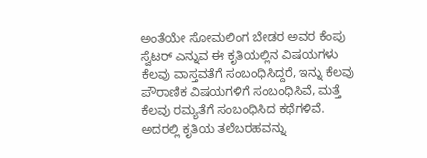ಅಂತೆಯೇ ಸೋಮಲಿಂಗ ಬೇಡರ ಅವರ ಕೆಂಪು ಸ್ವೆಟರ್ ಎನ್ನುವ ಈ ಕೃತಿಯಲ್ಲಿನ ವಿಷಯಗಳು ಕೆಲವು ವಾಸ್ತವತೆಗೆ ಸಂಬಂಧಿಸಿದ್ದರೆ, ಇನ್ನು ಕೆಲವು ಪೌರಾಣಿಕ ವಿಷಯಗಳಿಗೆ ಸಂಬಂಧಿಸಿವೆ, ಮತ್ತೆ ಕೆಲವು ರಮ್ಯತೆಗೆ ಸಂಬಂಧಿಸಿದ ಕಥೆಗಳಿವೆ. ಅದರಲ್ಲಿ ಕೃತಿಯ ತಲೆಬರಹವನ್ನು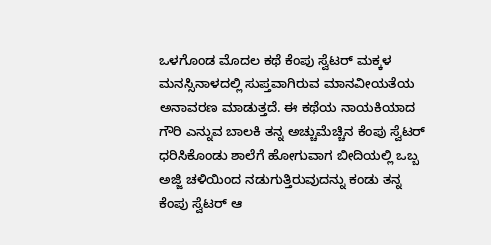ಒಳಗೊಂಡ ಮೊದಲ ಕಥೆ ಕೆಂಪು ಸ್ವೆಟರ್ ಮಕ್ಕಳ ಮನಸ್ಸಿನಾಳದಲ್ಲಿ ಸುಪ್ತವಾಗಿರುವ ಮಾನವೀಯತೆಯ ಅನಾವರಣ ಮಾಡುತ್ತದೆ. ಈ ಕಥೆಯ ನಾಯಕಿಯಾದ ಗೌರಿ ಎನ್ನುವ ಬಾಲಕಿ ತನ್ನ ಅಚ್ಚುಮೆಚ್ಚಿನ ಕೆಂಪು ಸ್ವೆಟರ್ ಧರಿಸಿಕೊಂಡು ಶಾಲೆಗೆ ಹೋಗುವಾಗ ಬೀದಿಯಲ್ಲಿ ಒಬ್ಬ ಅಜ್ಜಿ ಚಳಿಯಿಂದ ನಡುಗುತ್ತಿರುವುದನ್ನು ಕಂಡು ತನ್ನ ಕೆಂಪು ಸ್ವೆಟರ್ ಆ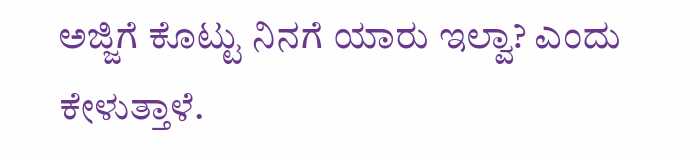ಅಜ್ಜಿಗೆ ಕೊಟ್ಟು ನಿನಗೆ ಯಾರು ಇಲ್ವಾ? ಎಂದು ಕೇಳುತ್ತಾಳೆ.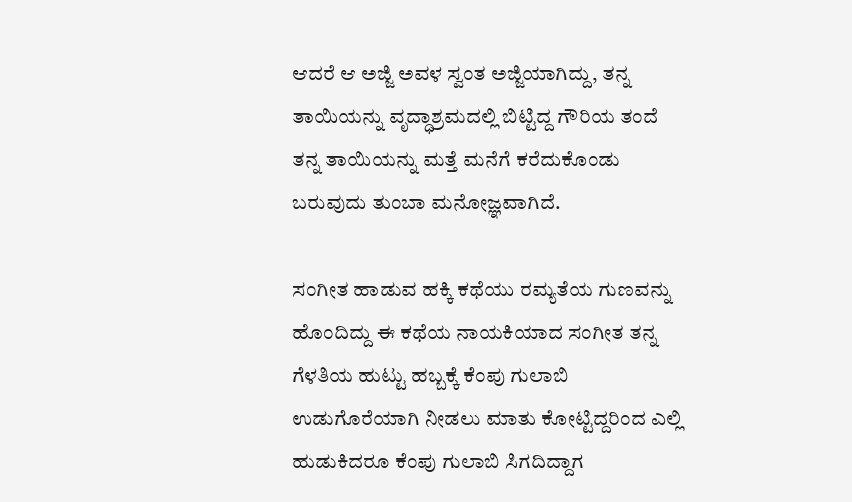ಆದರೆ ಆ ಅಜ್ಜಿ ಅವಳ ಸ್ವಂತ ಅಜ್ಜಿಯಾಗಿದ್ದು, ತನ್ನ ತಾಯಿಯನ್ನು ವೃದ್ಧಾಶ್ರಮದಲ್ಲಿ ಬಿಟ್ಟಿದ್ದ ಗೌರಿಯ ತಂದೆ ತನ್ನ ತಾಯಿಯನ್ನು ಮತ್ತೆ ಮನೆಗೆ ಕರೆದುಕೊಂಡು ಬರುವುದು ತುಂಬಾ ಮನೋಜ್ಞವಾಗಿದೆ.

ಸಂಗೀತ ಹಾಡುವ ಹಕ್ಕಿ ಕಥೆಯು ರಮ್ಯತೆಯ ಗುಣವನ್ನು ಹೊಂದಿದ್ದು ಈ ಕಥೆಯ ನಾಯಕಿಯಾದ ಸಂಗೀತ ತನ್ನ ಗೆಳತಿಯ ಹುಟ್ಟು ಹಬ್ಬಕ್ಕೆ ಕೆಂಪು ಗುಲಾಬಿ ಉಡುಗೊರೆಯಾಗಿ ನೀಡಲು ಮಾತು ಕೋಟ್ಟಿದ್ದರಿಂದ ಎಲ್ಲಿ ಹುಡುಕಿದರೂ ಕೆಂಪು ಗುಲಾಬಿ ಸಿಗದಿದ್ದಾಗ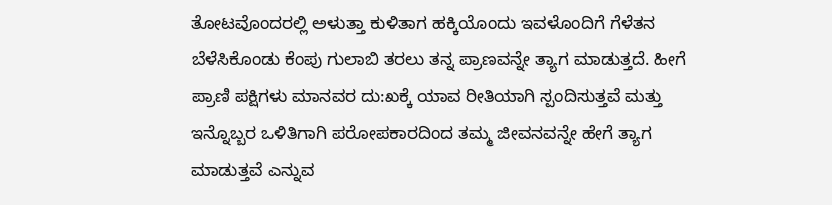ತೋಟವೊಂದರಲ್ಲಿ ಅಳುತ್ತಾ ಕುಳಿತಾಗ ಹಕ್ಕಿಯೊಂದು ಇವಳೊಂದಿಗೆ ಗೆಳೆತನ ಬೆಳೆಸಿಕೊಂಡು ಕೆಂಪು ಗುಲಾಬಿ ತರಲು ತನ್ನ ಪ್ರಾಣವನ್ನೇ ತ್ಯಾಗ ಮಾಡುತ್ತದೆ. ಹೀಗೆ ಪ್ರಾಣಿ ಪಕ್ಷಿಗಳು ಮಾನವರ ದು:ಖಕ್ಕೆ ಯಾವ ರೀತಿಯಾಗಿ ಸ್ಪಂದಿಸುತ್ತವೆ ಮತ್ತು ಇನ್ನೊಬ್ಬರ ಒಳಿತಿಗಾಗಿ ಪರೋಪಕಾರದಿಂದ ತಮ್ಮ ಜೀವನವನ್ನೇ ಹೇಗೆ ತ್ಯಾಗ ಮಾಡುತ್ತವೆ ಎನ್ನುವ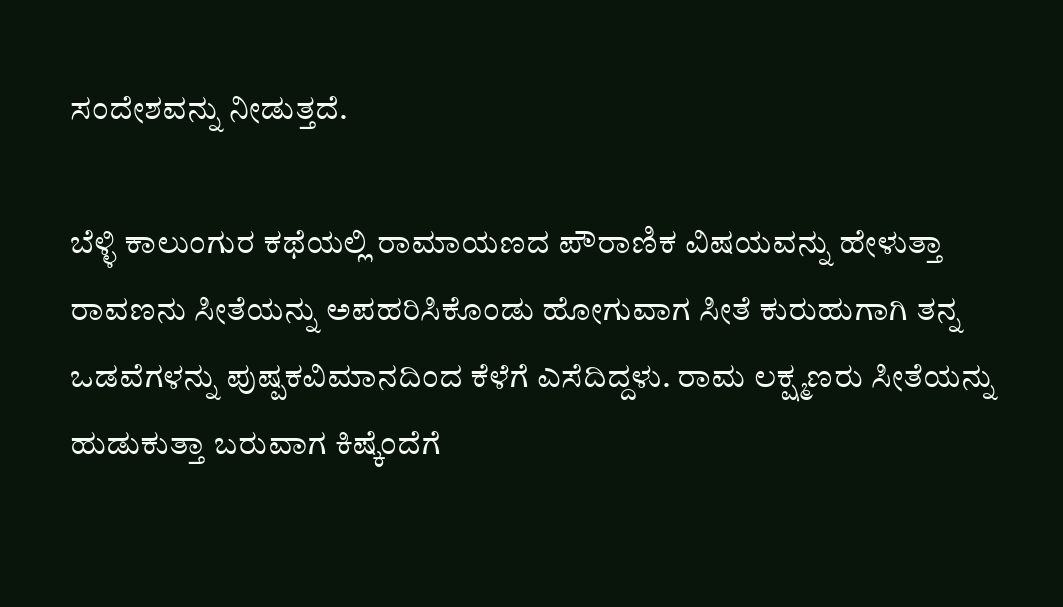ಸಂದೇಶವನ್ನು ನೀಡುತ್ತದೆ.

ಬೆಳ್ಳಿ ಕಾಲುಂಗುರ ಕಥೆಯಲ್ಲಿ ರಾಮಾಯಣದ ಪೌರಾಣಿಕ ವಿಷಯವನ್ನು ಹೇಳುತ್ತಾ  ರಾವಣನು ಸೀತೆಯನ್ನು ಅಪಹರಿಸಿಕೊಂಡು ಹೋಗುವಾಗ ಸೀತೆ ಕುರುಹುಗಾಗಿ ತನ್ನ ಒಡವೆಗಳನ್ನು ಪುಷ್ಪಕವಿಮಾನದಿಂದ ಕೆಳೆಗೆ ಎಸೆದಿದ್ದಳು. ರಾಮ ಲಕ್ಷ್ಮಣರು ಸೀತೆಯನ್ನು ಹುಡುಕುತ್ತಾ ಬರುವಾಗ ಕಿಷ್ಕೆಂದೆಗೆ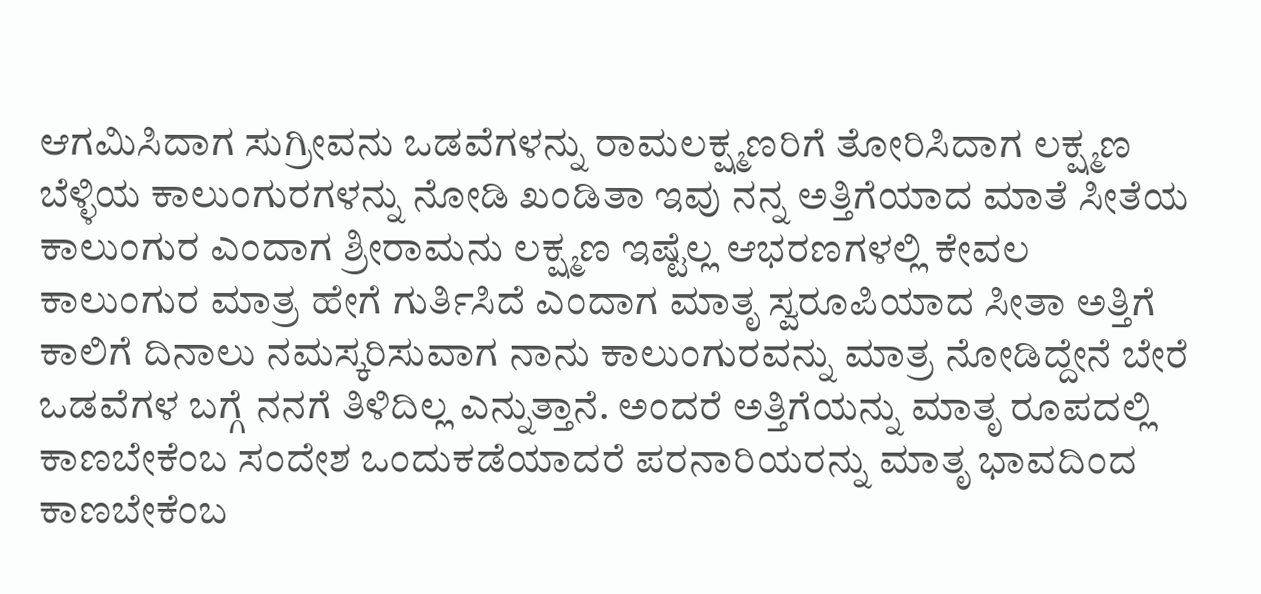ಆಗಮಿಸಿದಾಗ ಸುಗ್ರೀವನು ಒಡವೆಗಳನ್ನು ರಾಮಲಕ್ಷ್ಮಣರಿಗೆ ತೋರಿಸಿದಾಗ ಲಕ್ಷ್ಮಣ ಬೆಳ್ಳಿಯ ಕಾಲುಂಗುರಗಳನ್ನು ನೋಡಿ ಖಂಡಿತಾ ಇವು ನನ್ನ ಅತ್ತಿಗೆಯಾದ ಮಾತೆ ಸೀತೆಯ ಕಾಲುಂಗುರ ಎಂದಾಗ ಶ್ರೀರಾಮನು ಲಕ್ಷ್ಮಣ ಇಷ್ಟೆಲ್ಲ ಆಭರಣಗಳಲ್ಲಿ ಕೇವಲ ಕಾಲುಂಗುರ ಮಾತ್ರ ಹೇಗೆ ಗುರ್ತಿಸಿದೆ ಎಂದಾಗ ಮಾತೃ ಸ್ವರೂಪಿಯಾದ ಸೀತಾ ಅತ್ತಿಗೆ ಕಾಲಿಗೆ ದಿನಾಲು ನಮಸ್ಕರಿಸುವಾಗ ನಾನು ಕಾಲುಂಗುರವನ್ನು ಮಾತ್ರ ನೋಡಿದ್ದೇನೆ ಬೇರೆ ಒಡವೆಗಳ ಬಗ್ಗೆ ನನಗೆ ತಿಳಿದಿಲ್ಲ ಎನ್ನುತ್ತಾನೆ. ಅಂದರೆ ಅತ್ತಿಗೆಯನ್ನು ಮಾತೃ ರೂಪದಲ್ಲಿ ಕಾಣಬೇಕೆಂಬ ಸಂದೇಶ ಒಂದುಕಡೆಯಾದರೆ ಪರನಾರಿಯರನ್ನು ಮಾತೃ ಭಾವದಿಂದ ಕಾಣಬೇಕೆಂಬ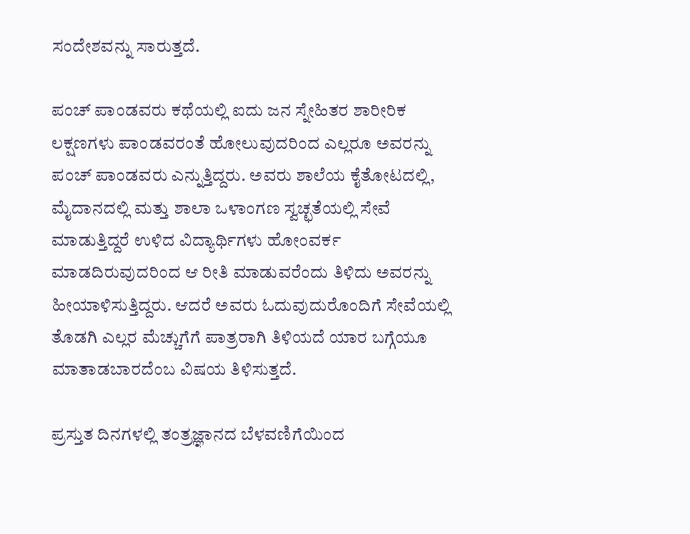ಸಂದೇಶವನ್ನು ಸಾರುತ್ತದೆ.

ಪಂಚ್ ಪಾಂಡವರು ಕಥೆಯಲ್ಲಿ ಐದು ಜನ ಸ್ನೇಹಿತರ ಶಾರೀರಿಕ ಲಕ್ಷಣಗಳು ಪಾಂಡವರಂತೆ ಹೋಲುವುದರಿಂದ ಎಲ್ಲರೂ ಅವರನ್ನು ಪಂಚ್ ಪಾಂಡವರು ಎನ್ನುತ್ತಿದ್ದರು. ಅವರು ಶಾಲೆಯ ಕೈತೋಟದಲ್ಲಿ, ಮೈದಾನದಲ್ಲಿ ಮತ್ತು ಶಾಲಾ ಒಳಾಂಗಣ ಸ್ವಚ್ಛತೆಯಲ್ಲಿ ಸೇವೆ ಮಾಡುತ್ತಿದ್ದರೆ ಉಳಿದ ವಿದ್ಯಾರ್ಥಿಗಳು ಹೋಂವರ್ಕ ಮಾಡದಿರುವುದರಿಂದ ಆ ರೀತಿ ಮಾಡುವರೆಂದು ತಿಳಿದು ಅವರನ್ನು ಹೀಯಾಳಿಸುತ್ತಿದ್ದರು. ಆದರೆ ಅವರು ಓದುವುದುರೊಂದಿಗೆ ಸೇವೆಯಲ್ಲಿ ತೊಡಗಿ ಎಲ್ಲರ ಮೆಚ್ಚುಗೆಗೆ ಪಾತ್ರರಾಗಿ ತಿಳಿಯದೆ ಯಾರ ಬಗ್ಗೆಯೂ ಮಾತಾಡಬಾರದೆಂಬ ವಿಷಯ ತಿಳಿಸುತ್ತದೆ.

ಪ್ರಸ್ತುತ ದಿನಗಳಲ್ಲಿ ತಂತ್ರಜ್ಞಾನದ ಬೆಳವಣಿಗೆಯಿಂದ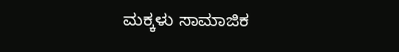ಮಕ್ಕಳು ಸಾಮಾಜಿಕ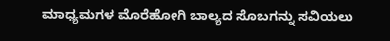ಮಾಧ್ಯಮಗಳ ಮೊರೆಹೋಗಿ ಬಾಲ್ಯದ ಸೊಬಗನ್ನು ಸವಿಯಲು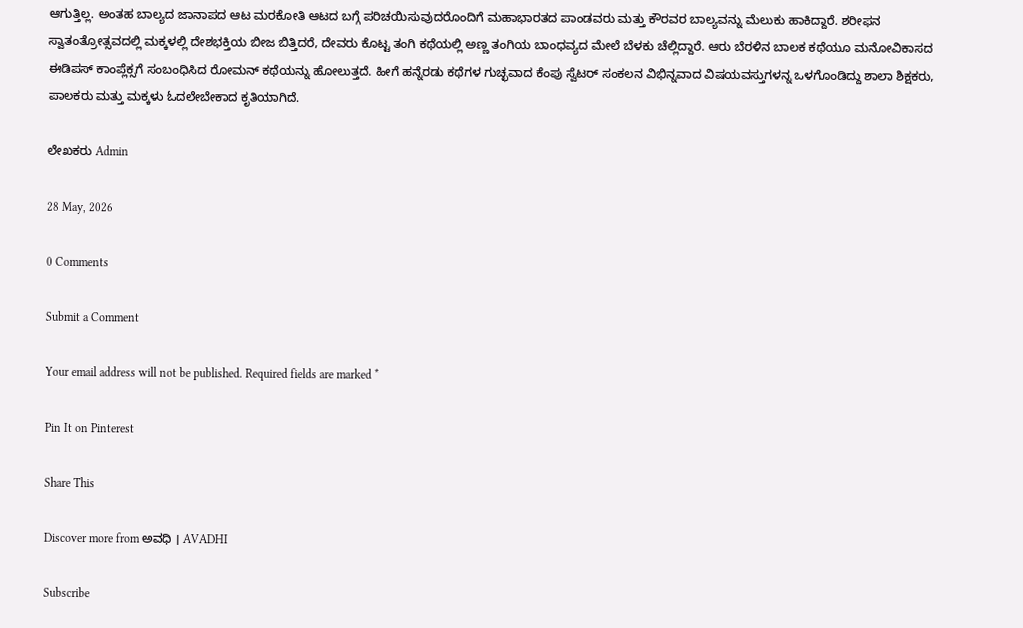ಆಗುತ್ತಿಲ್ಲ. ಅಂತಹ ಬಾಲ್ಯದ ಜಾನಾಪದ ಆಟ ಮರಕೋತಿ ಆಟದ ಬಗ್ಗೆ ಪರಿಚಯಿಸುವುದರೊಂದಿಗೆ ಮಹಾಭಾರತದ ಪಾಂಡವರು ಮತ್ತು ಕೌರವರ ಬಾಲ್ಯವನ್ನು ಮೆಲುಕು ಹಾಕಿದ್ದಾರೆ. ಶರೀಫನ ಸ್ವಾತಂತ್ರೋತ್ಸವದಲ್ಲಿ ಮಕ್ಕಳಲ್ಲಿ ದೇಶಭಕ್ತಿಯ ಬೀಜ ಬಿತ್ತಿದರೆ, ದೇವರು ಕೊಟ್ಟ ತಂಗಿ ಕಥೆಯಲ್ಲಿ ಅಣ್ಣ ತಂಗಿಯ ಬಾಂಧವ್ಯದ ಮೇಲೆ ಬೆಳಕು ಚೆಲ್ಲಿದ್ದಾರೆ. ಆರು ಬೆರಳಿನ ಬಾಲಕ ಕಥೆಯೂ ಮನೋವಿಕಾಸದ ಈಡಿಪಸ್ ಕಾಂಪ್ಲೆಕ್ಸಗೆ ಸಂಬಂಧಿಸಿದ ರೋಮನ್ ಕಥೆಯನ್ನು ಹೋಲುತ್ತದೆ. ಹೀಗೆ ಹನ್ನೆರಡು ಕಥೆಗಳ ಗುಚ್ಛವಾದ ಕೆಂಪು ಸ್ವೆಟರ್ ಸಂಕಲನ ವಿಭಿನ್ನವಾದ ವಿಷಯವಸ್ತುಗಳನ್ನ ಒಳಗೊಂಡಿದ್ದು ಶಾಲಾ ಶಿಕ್ಷಕರು, ಪಾಲಕರು ಮತ್ತು ಮಕ್ಕಳು ಓದಲೇಬೇಕಾದ ಕೃತಿಯಾಗಿದೆ.

ಲೇಖಕರು Admin

28 May, 2026

0 Comments

Submit a Comment

Your email address will not be published. Required fields are marked *

Pin It on Pinterest

Share This

Discover more from ಅವಧಿ । AVADHI

Subscribe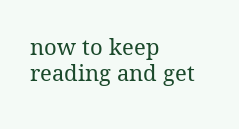now to keep reading and get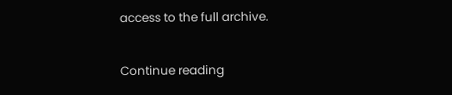access to the full archive.

Continue reading